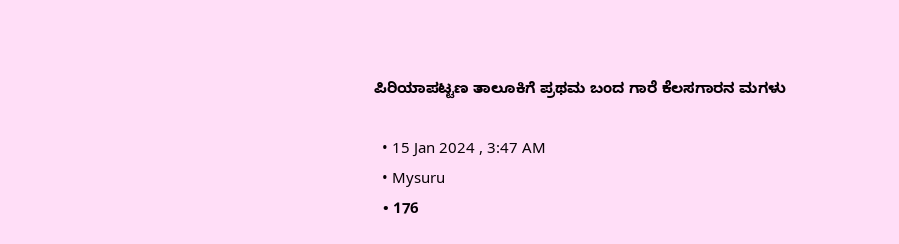ಪಿರಿಯಾಪಟ್ಟಣ ತಾಲೂಕಿಗೆ ಪ್ರಥಮ ಬಂದ ಗಾರೆ ಕೆಲಸಗಾರನ ಮಗಳು

  • 15 Jan 2024 , 3:47 AM
  • Mysuru
  • 176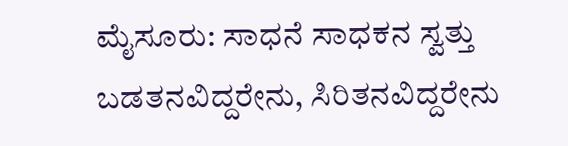ಮೈಸೂರು: ಸಾಧನೆ ಸಾಧಕನ ಸ್ವತ್ತು ಬಡತನವಿದ್ದರೇನು, ಸಿರಿತನವಿದ್ದರೇನು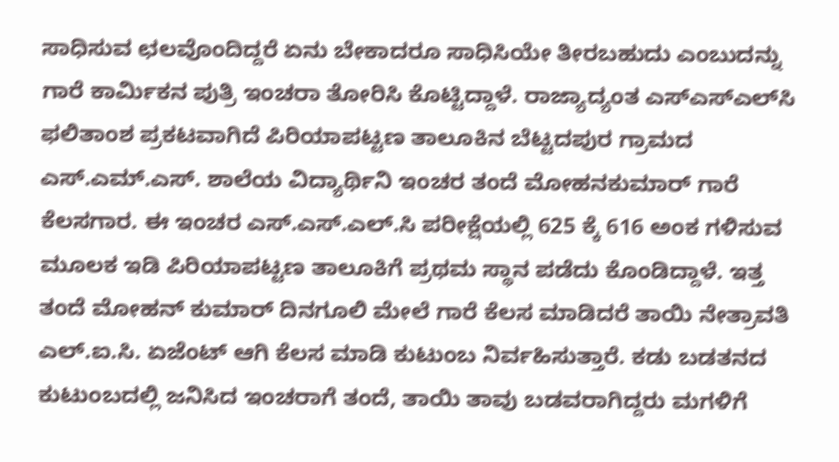ಸಾಧಿಸುವ ಛ‌ಲವೊಂದಿದ್ದರೆ ಏನು ಬೇಕಾದರೂ ಸಾಧಿಸಿಯೇ ತೀರಬಹುದು ಎಂಬುದನ್ನು ಗಾರೆ ಕಾರ್ಮಿಕನ ಪುತ್ರಿ ಇಂಚರಾ ತೋರಿಸಿ ಕೊಟ್ಟಿದ್ದಾಳೆ. ರಾಜ್ಯಾದ್ಯಂತ ಎಸ್‍ಎಸ್‍ಎಲ್‍ಸಿ ಫಲಿತಾಂಶ ಪ್ರಕಟವಾಗಿದೆ ಪಿರಿಯಾಪಟ್ಟಣ ತಾಲೂಕಿನ ಬೆಟ್ಟದಪುರ ಗ್ರಾಮದ ಎಸ್.ಎಮ್.ಎಸ್. ಶಾಲೆಯ ವಿದ್ಯಾರ್ಥಿನಿ ಇಂಚರ ತಂದೆ ಮೋಹನಕುಮಾರ್ ಗಾರೆ ಕೆಲಸಗಾರ. ಈ ಇಂಚರ ಎಸ್.ಎಸ್.ಎಲ್.ಸಿ ಪರೀಕ್ಷೆಯಲ್ಲಿ 625 ಕ್ಕೆ 616 ಅಂಕ ಗಳಿಸುವ ಮೂಲಕ ಇಡಿ ಪಿರಿಯಾಪಟ್ಟಣ ತಾಲೂಕಿಗೆ ಪ್ರಥಮ ಸ್ಥಾನ ಪಡೆದು ಕೊಂಡಿದ್ದಾಳೆ. ಇತ್ತ ತಂದೆ ಮೋಹನ್ ಕುಮಾರ್ ದಿನಗೂಲಿ ಮೇಲೆ ಗಾರೆ ಕೆಲಸ ಮಾಡಿದರೆ ತಾಯಿ ನೇತ್ರಾವತಿ ಎಲ್.ಐ.ಸಿ. ಏಜೆಂಟ್ ಆಗಿ ಕೆಲಸ ಮಾಡಿ ಕುಟುಂಬ ನಿರ್ವಹಿಸುತ್ತಾರೆ. ಕಡು ಬಡತನದ ಕುಟುಂಬದಲ್ಲಿ ಜನಿಸಿದ ಇಂಚರಾಗೆ ತಂದೆ, ತಾಯಿ ತಾವು ಬಡವರಾಗಿದ್ದರು ಮಗಳಿಗೆ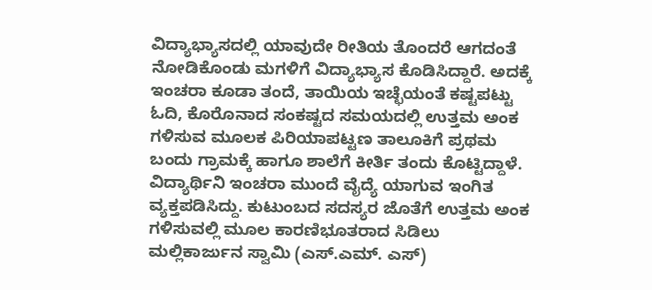ವಿದ್ಯಾಭ್ಯಾಸದಲ್ಲಿ ಯಾವುದೇ ರೀತಿಯ ತೊಂದರೆ ಆಗದಂತೆ ನೋಡಿಕೊಂಡು ಮಗಳಿಗೆ ವಿದ್ಯಾಭ್ಯಾಸ ಕೊಡಿಸಿದ್ದಾರೆ. ಅದಕ್ಕೆ ಇಂಚರಾ ಕೂಡಾ ತಂದೆ, ತಾಯಿಯ ಇಚ್ಛೆಯಂತೆ ಕಷ್ಟಪಟ್ಟು ಓದಿ, ಕೊರೊನಾದ ಸಂಕಷ್ಟದ ಸಮಯದಲ್ಲಿ ಉತ್ತಮ ಅಂಕ ಗಳಿಸುವ ಮೂಲಕ ಪಿರಿಯಾಪಟ್ಟಣ ತಾಲೂಕಿಗೆ ಪ್ರಥಮ ಬಂದು ಗ್ರಾಮಕ್ಕೆ ಹಾಗೂ ಶಾಲೆಗೆ ಕೀರ್ತಿ ತಂದು ಕೊಟ್ಟಿದ್ದಾಳೆ. ವಿದ್ಯಾರ್ಥಿನಿ ಇಂಚರಾ ಮುಂದೆ ವೈದ್ಯೆ ಯಾಗುವ ಇಂಗಿತ ವ್ಯಕ್ತಪಡಿಸಿದ್ದು. ಕುಟುಂಬದ ಸದಸ್ಯರ ಜೊತೆಗೆ ಉತ್ತಮ ಅಂಕ ಗಳಿಸುವಲ್ಲಿ ಮೂಲ ಕಾರಣಿಭೂತರಾದ ಸಿಡಿಲು ಮಲ್ಲಿಕಾರ್ಜುನ ಸ್ವಾಮಿ (ಎಸ್.ಎಮ್. ಎಸ್)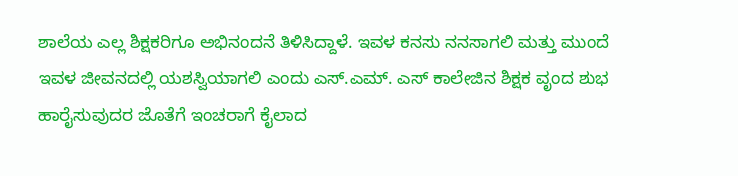ಶಾಲೆಯ ಎಲ್ಲ ಶಿಕ್ಷಕರಿಗೂ ಅಭಿನಂದನೆ ತಿಳಿಸಿದ್ದಾಳೆ. ಇವಳ ಕನಸು ನನಸಾಗಲಿ ಮತ್ತು ಮುಂದೆ ಇವಳ ಜೀವನದಲ್ಲಿ ಯಶಸ್ವಿಯಾಗಲಿ ಎಂದು ಎಸ್.ಎಮ್. ಎಸ್ ಕಾಲೇಜಿನ ಶಿಕ್ಷಕ ವೃಂದ ಶುಭ ಹಾರೈಸುವುದರ ಜೊತೆಗೆ ಇಂಚರಾಗೆ ಕೈಲಾದ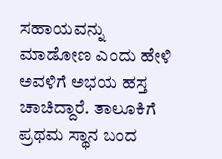ಸಹಾಯವನ್ನು ಮಾಡೋಣ ಎಂದು ಹೇಳಿ ಅವಳಿಗೆ ಅಭಯ ಹಸ್ತ ಚಾಚಿದ್ದಾರೆ. ತಾಲೂಕಿಗೆ ಪ್ರಥಮ ಸ್ಥಾನ ಬಂದ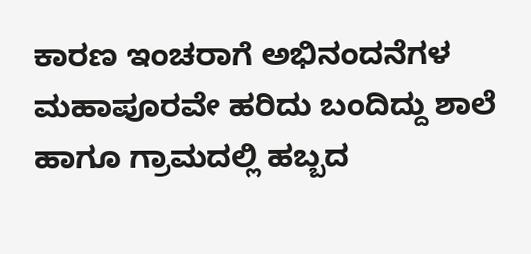ಕಾರಣ ಇಂಚರಾಗೆ ಅಭಿನಂದನೆಗಳ ಮಹಾಪೂರವೇ ಹರಿದು ಬಂದಿದ್ದು ಶಾಲೆ ಹಾಗೂ ಗ್ರಾಮದಲ್ಲಿ ಹಬ್ಬದ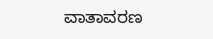ವಾತಾವರಣ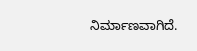ನಿರ್ಮಾಣವಾಗಿದೆ.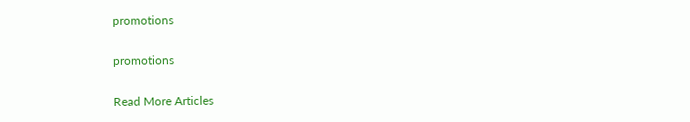promotions

promotions

Read More Articles